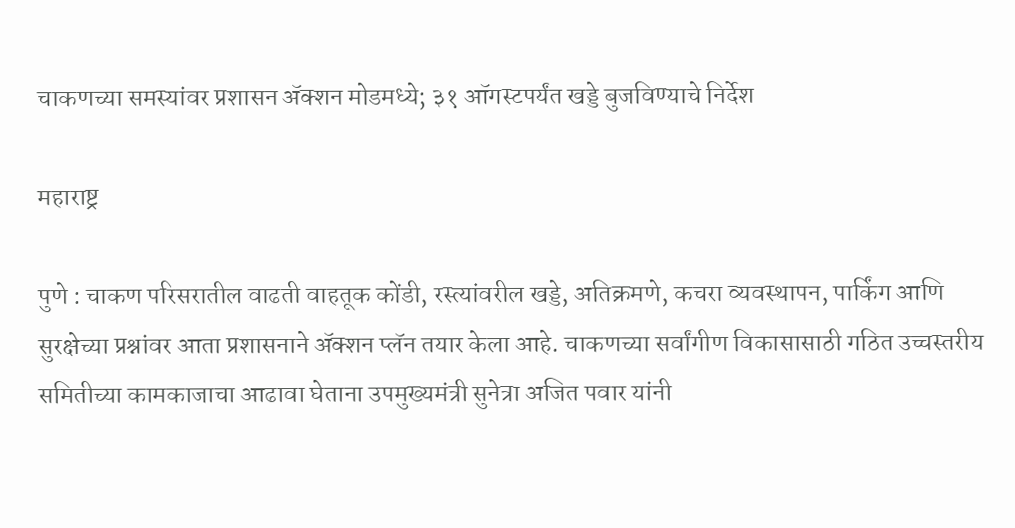चाकणच्या समस्यांवर प्रशासन ॲक्शन मोडमध्ये; ३१ ऑगस्टपर्यंत खड्डे बुजविण्याचे निर्देश

महाराष्ट्र

पुणे : चाकण परिसरातील वाढती वाहतूक कोंडी, रस्त्यांवरील खड्डे, अतिक्रमणे, कचरा व्यवस्थापन, पार्किंग आणि सुरक्षेच्या प्रश्नांवर आता प्रशासनाने ॲक्शन प्लॅन तयार केला आहे. चाकणच्या सर्वांगीण विकासासाठी गठित उच्चस्तरीय समितीच्या कामकाजाचा आढावा घेताना उपमुख्यमंत्री सुनेत्रा अजित पवार यांनी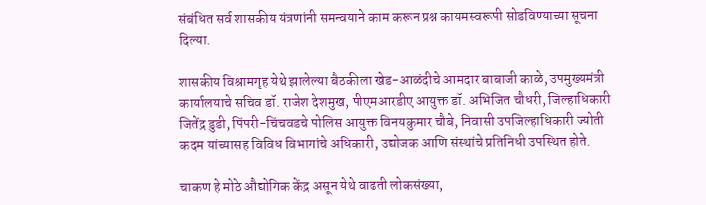संबंधित सर्व शासकीय यंत्रणांनी समन्वयाने काम करून प्रश्न कायमस्वरूपी सोडविण्याच्या सूचना दिल्या.

शासकीय विश्रामगृह येथे झालेल्या बैठकीला खेड-आळंदीचे आमदार बाबाजी काळे, उपमुख्यमंत्री कार्यालयाचे सचिव डॉ. राजेश देशमुख, पीएमआरडीए आयुक्त डॉ. अभिजित चौधरी, जिल्हाधिकारी जितेंद्र डुडी, पिंपरी-चिंचवडचे पोलिस आयुक्त विनयकुमार चौबे, निवासी उपजिल्हाधिकारी ज्योती कदम यांच्यासह विविध विभागांचे अधिकारी, उद्योजक आणि संस्थांचे प्रतिनिधी उपस्थित होते.

चाकण हे मोठे औद्योगिक केंद्र असून येथे वाढती लोकसंख्या,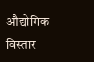औद्योगिक विस्तार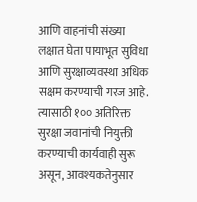आणि वाहनांची संख्या लक्षात घेता पायाभूत सुविधा आणि सुरक्षाव्यवस्था अधिक सक्षम करण्याची गरज आहे. त्यासाठी १०० अतिरिक्त सुरक्षा जवानांची नियुक्ती करण्याची कार्यवाही सुरू असून, आवश्यकतेनुसार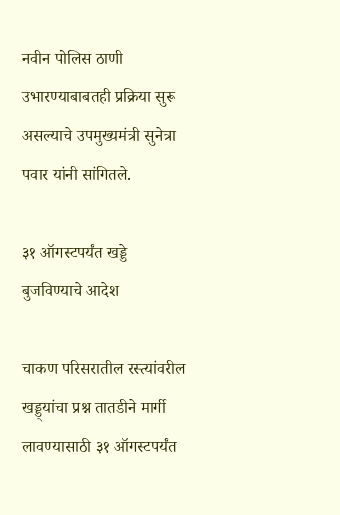नवीन पोलिस ठाणी उभारण्याबाबतही प्रक्रिया सुरू असल्याचे उपमुख्यमंत्री सुनेत्रा पवार यांनी सांगितले.

३१ ऑगस्टपर्यंत खड्डे बुजविण्याचे आदेश

चाकण परिसरातील रस्त्यांवरील खड्ड्यांचा प्रश्न तातडीने मार्गी लावण्यासाठी ३१ ऑगस्टपर्यंत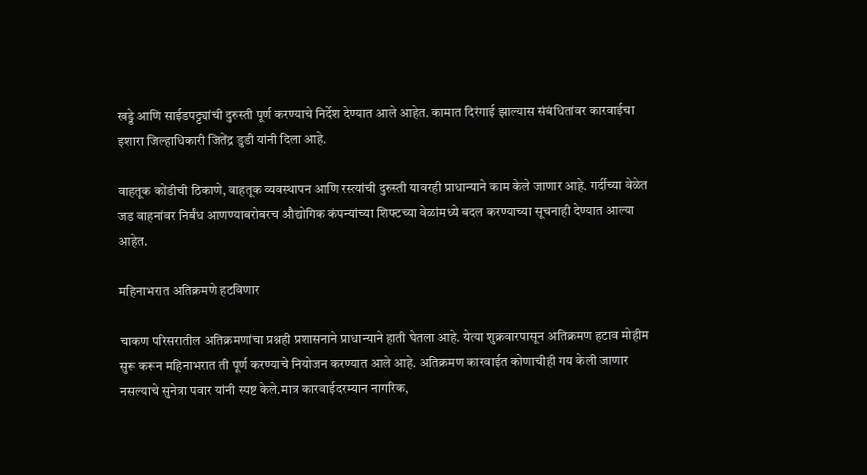खड्डे आणि साईडपट्ट्यांची दुरुस्ती पूर्ण करण्याचे निर्देश देण्यात आले आहेत. कामात दिरंगाई झाल्यास संबंधितांवर कारवाईचा इशारा जिल्हाधिकारी जितेंद्र डुडी यांनी दिला आहे.

वाहतूक कोंडीची ठिकाणे, वाहतूक व्यवस्थापन आणि रस्त्यांची दुरुस्ती यावरही प्राधान्याने काम केले जाणार आहे. गर्दीच्या वेळेत जड वाहनांवर निर्बंध आणण्याबरोबरच औद्योगिक कंपन्यांच्या शिफ्टच्या वेळांमध्ये बदल करण्याच्या सूचनाही देण्यात आल्या आहेत.

महिनाभरात अतिक्रमणे हटविणार

चाकण परिसरातील अतिक्रमणांचा प्रश्नही प्रशासनाने प्राधान्याने हाती घेतला आहे. येत्या शुक्रवारपासून अतिक्रमण हटाव मोहीम सुरू करून महिनाभरात ती पूर्ण करण्याचे नियोजन करण्यात आले आहे. अतिक्रमण कारवाईत कोणाचीही गय केली जाणार नसल्याचे सुनेत्रा पवार यांनी स्पष्ट केले.मात्र कारवाईदरम्यान नागरिक,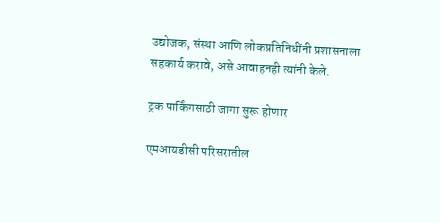उद्योजक, संस्था आणि लोकप्रतिनिधींनी प्रशासनाला सहकार्य करावे, असे आवाहनही त्यांनी केले.

ट्रक पार्किंगसाठी जागा सुरू होणार

एमआयडीसी परिसरातील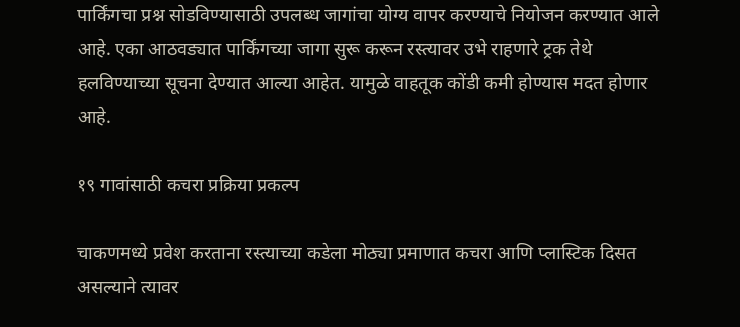पार्किंगचा प्रश्न सोडविण्यासाठी उपलब्ध जागांचा योग्य वापर करण्याचे नियोजन करण्यात आले आहे. एका आठवड्यात पार्किंगच्या जागा सुरू करून रस्त्यावर उभे राहणारे ट्रक तेथे हलविण्याच्या सूचना देण्यात आल्या आहेत. यामुळे वाहतूक कोंडी कमी होण्यास मदत होणार आहे.

१९ गावांसाठी कचरा प्रक्रिया प्रकल्प

चाकणमध्ये प्रवेश करताना रस्त्याच्या कडेला मोठ्या प्रमाणात कचरा आणि प्लास्टिक दिसत असल्याने त्यावर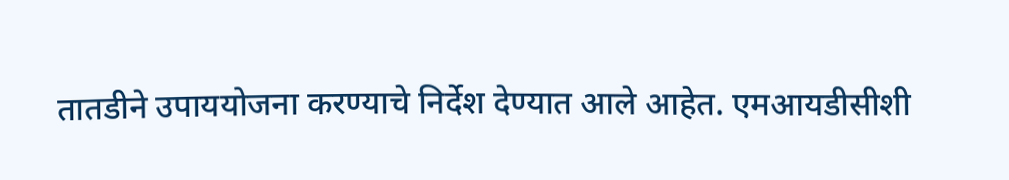तातडीने उपाययोजना करण्याचे निर्देश देण्यात आले आहेत. एमआयडीसीशी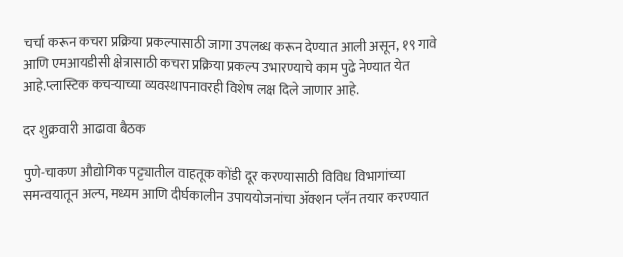चर्चा करून कचरा प्रक्रिया प्रकल्पासाठी जागा उपलब्ध करून देण्यात आली असून, १९ गावे आणि एमआयडीसी क्षेत्रासाठी कचरा प्रक्रिया प्रकल्प उभारण्याचे काम पुढे नेण्यात येत आहे.प्लास्टिक कचऱ्याच्या व्यवस्थापनावरही विशेष लक्ष दिले जाणार आहे.

दर शुक्रवारी आढावा बैठक

पुणे-चाकण औद्योगिक पट्ट्यातील वाहतूक कोंडी दूर करण्यासाठी विविध विभागांच्या समन्वयातून अल्प, मध्यम आणि दीर्घकालीन उपाययोजनांचा ॲक्शन प्लॅन तयार करण्यात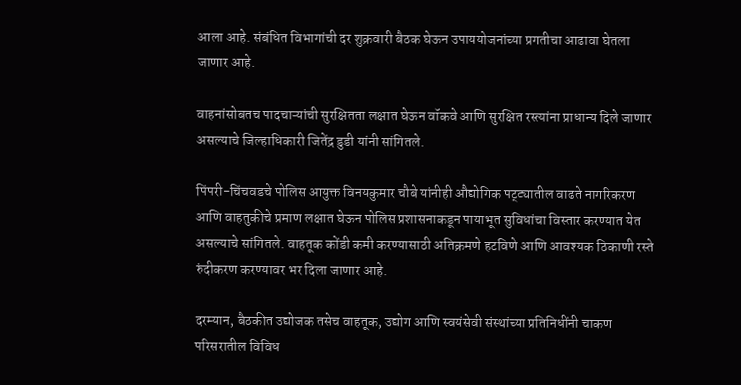आला आहे. संबंधित विभागांची दर शुक्रवारी बैठक घेऊन उपाययोजनांच्या प्रगतीचा आढावा घेतला जाणार आहे.

वाहनांसोबतच पादचाऱ्यांची सुरक्षितता लक्षात घेऊन वॉकवे आणि सुरक्षित रस्त्यांना प्राधान्य दिले जाणार असल्याचे जिल्हाधिकारी जितेंद्र डुडी यांनी सांगितले.

पिंपरी-चिंचवडचे पोलिस आयुक्त विनयकुमार चौबे यांनीही औद्योगिक पट्ट्यातील वाढते नागरिकरण आणि वाहतुकीचे प्रमाण लक्षात घेऊन पोलिस प्रशासनाकडून पायाभूत सुविधांचा विस्तार करण्यात येत असल्याचे सांगितले. वाहतूक कोंडी कमी करण्यासाठी अतिक्रमणे हटविणे आणि आवश्यक ठिकाणी रस्ते रुंदीकरण करण्यावर भर दिला जाणार आहे.

दरम्यान, बैठकीत उद्योजक तसेच वाहतूक, उद्योग आणि स्वयंसेवी संस्थांच्या प्रतिनिधींनी चाकण परिसरातील विविध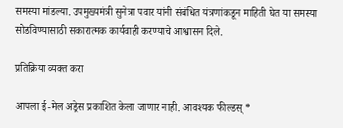समस्या मांडल्या. उपमुख्यमंत्री सुनेत्रा पवार यांनी संबंधित यंत्रणांकडून माहिती घेत या समस्या सोडविण्यासाठी सकारात्मक कार्यवाही करण्याचे आश्वासन दिले.

प्रतिक्रिया व्यक्त करा

आपला ई-मेल अड्रेस प्रकाशित केला जाणार नाही. आवश्यक फील्डस् *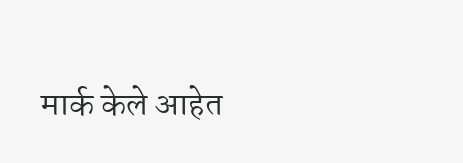मार्क केले आहेत